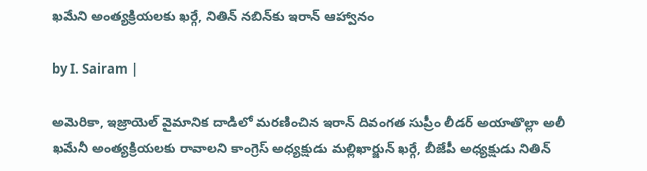ఖమేని అంత్యక్రియలకు ఖర్గే, నితిన్ నబిన్‌కు ఇరాన్ ఆహ్వానం

by I. Sairam |

అమెరికా, ఇజ్రాయెల్ వైమానిక దాడిలో మరణించిన ఇరాన్‌ దివంగత సుప్రీం లీడర్ అయాతొల్లా అలీ ఖమేనీ అంత్యక్రియలకు రావాలని కాంగ్రెస్ అధ్యక్షుడు మల్లిఖార్జున్ ఖర్గే, బీజేపీ అధ్యక్షుడు నితిన్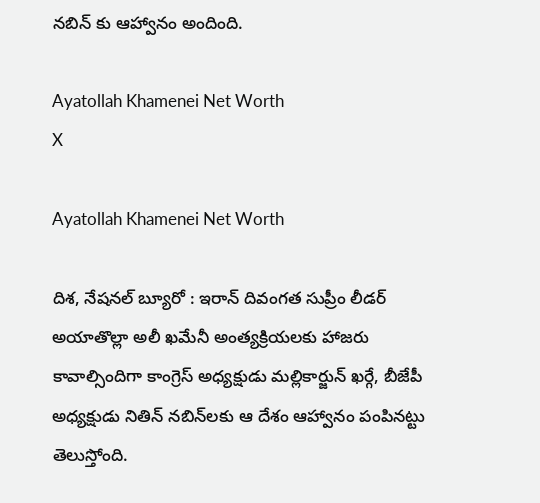నబిన్ కు ఆహ్వానం అందింది.

Ayatollah Khamenei Net Worth
X

Ayatollah Khamenei Net Worth

దిశ, నేషనల్ బ్యూరో : ఇరాన్‌ దివంగత సుప్రీం లీడర్ అయాతొల్లా అలీ ఖమేనీ అంత్యక్రియలకు హాజరు కావాల్సిందిగా కాంగ్రెస్ అధ్యక్షుడు మల్లికార్జున్ ఖర్గే, బీజేపీ అధ్యక్షుడు నితిన్ నబిన్‌లకు ఆ దేశం ఆహ్వానం పంపినట్టు తెలుస్తోంది.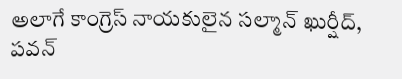అలాగే కాంగ్రెస్ నాయకులైన సల్మాన్ ఖుర్షీద్, పవన్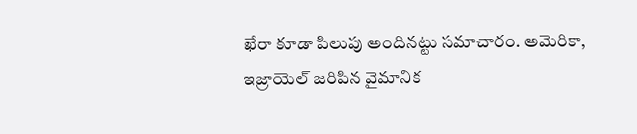ఖేరా కూడా పిలుపు అందినట్టు సమాచారం. అమెరికా, ఇజ్రాయెల్ జరిపిన వైమానిక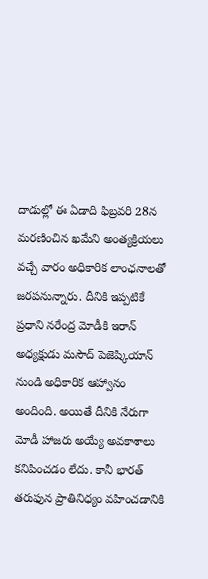దాడుల్లో ఈ ఏడాది ఫిబ్రవరి 28న మరణించిన ఖమేని అంత్యక్రియలు వచ్చే వారం అధికారిక లాంఛనాలతో జరపనున్నారు. దీనికి ఇప్పటికే ప్రధాని నరేంద్ర మోడీకి ఇరాన్ అధ్యక్షుడు మసౌద్ పెజెష్కియాన్ నుండి అధికారిక ఆహ్వానం అందింది. అయితే దీనికి నేరుగా మోడీ హాజరు అయ్యే అవకాశాలు కనిపించడం లేదు. కానీ భారత్ తరుఫున ప్రాతినిధ్యం వహించడానికి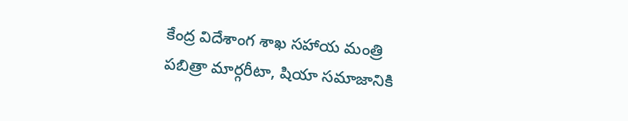కేంద్ర విదేశాంగ శాఖ సహాయ మంత్రి పబిత్రా మార్గరీటా, షియా సమాజానికి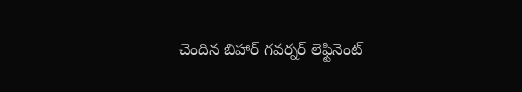చెందిన బిహార్ గవర్నర్ లెఫ్టినెంట్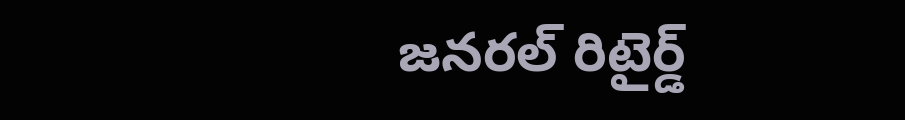జనరల్ రిటైర్డ్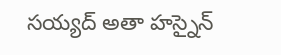సయ్యద్ అతా హస్నైన్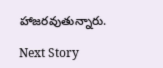హాజరవుతున్నారు.

Next Story